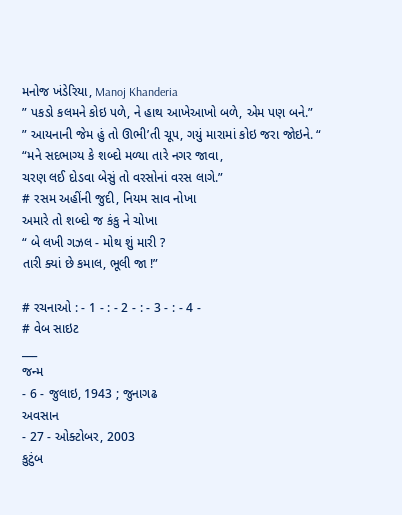મનોજ ખંડેરિયા, Manoj Khanderia
” પકડો કલમને કોઇ પળે, ને હાથ આખેઆખો બળે, એમ પણ બને.”
” આયનાની જેમ હું તો ઊભી’તી ચૂપ, ગયું મારામાં કોઇ જરા જોઇને. “
“મને સદભાગ્ય કે શબ્દો મળ્યા તારે નગર જાવા,
ચરણ લઈ દોડવા બેસું તો વરસોનાં વરસ લાગે.”
# રસમ અહીંની જુદી, નિયમ સાવ નોખા
અમારે તો શબ્દો જ કંકુ ને ચોખા
“ બે લખી ગઝલ - મોથ શું મારી ?
તારી ક્યાં છે કમાલ, ભૂલી જા !”

# રચનાઓ : - 1 - : - 2 - : - 3 - : - 4 -
# વેબ સાઇટ
___
જન્મ
- 6 - જુલાઇ, 1943 ; જુનાગઢ
અવસાન
- 27 - ઓક્ટોબર, 2003
કુટુંબ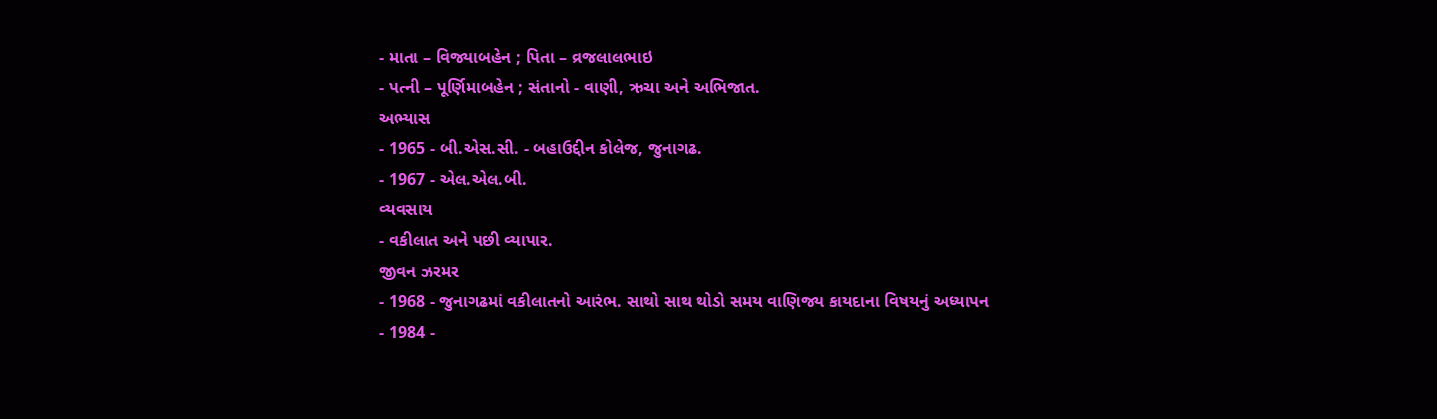- માતા – વિજ્યાબહેન ; પિતા – વ્રજલાલભાઇ
- પત્ની – પૂર્ણિમાબહેન ; સંતાનો - વાણી, ઋચા અને અભિજાત.
અભ્યાસ
- 1965 - બી.એસ.સી. - બહાઉદ્દીન કોલેજ, જુનાગઢ.
- 1967 - એલ.એલ.બી.
વ્યવસાય
- વકીલાત અને પછી વ્યાપાર.
જીવન ઝરમર
- 1968 - જુનાગઢમાં વકીલાતનો આરંભ. સાથો સાથ થોડો સમય વાણિજ્ય કાયદાના વિષયનું અધ્યાપન
- 1984 -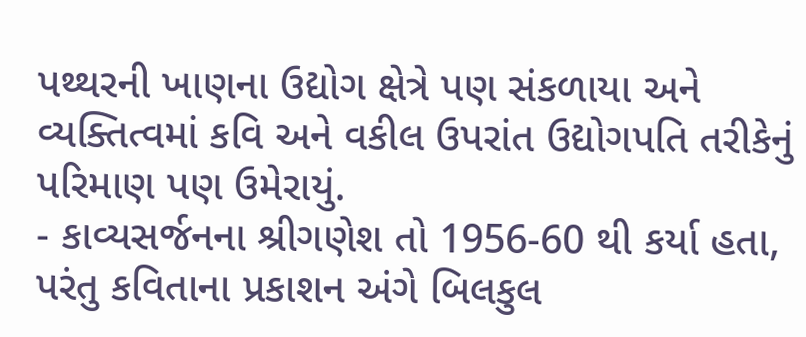પથ્થરની ખાણના ઉદ્યોગ ક્ષેત્રે પણ સંકળાયા અને વ્યક્તિત્વમાં કવિ અને વકીલ ઉપરાંત ઉદ્યોગપતિ તરીકેનું પરિમાણ પણ ઉમેરાયું.
- કાવ્યસર્જનના શ્રીગણેશ તો 1956-60 થી કર્યા હતા, પરંતુ કવિતાના પ્રકાશન અંગે બિલકુલ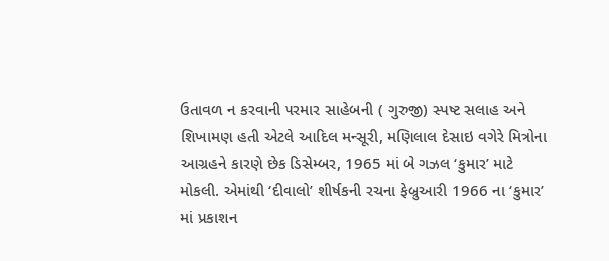ઉતાવળ ન કરવાની પરમાર સાહેબની ( ગુરુજી) સ્પષ્ટ સલાહ અને શિખામણ હતી એટલે આદિલ મન્સૂરી, મણિલાલ દેસાઇ વગેરે મિત્રોના આગ્રહને કારણે છેક ડિસેમ્બર, 1965 માં બે ગઝલ ‘કુમાર’ માટે મોકલી. એમાંથી ‘દીવાલો’ શીર્ષકની રચના ફેબ્રુઆરી 1966 ના ‘કુમાર’ માં પ્રકાશન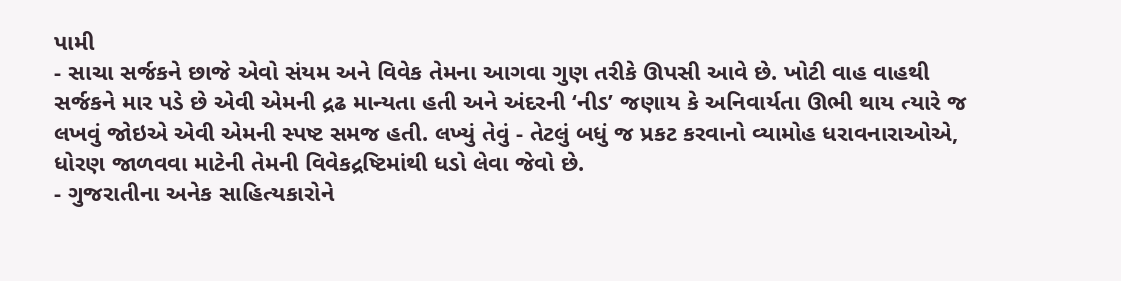પામી
- સાચા સર્જકને છાજે એવો સંયમ અને વિવેક તેમના આગવા ગુણ તરીકે ઊપસી આવે છે. ખોટી વાહ વાહથી સર્જકને માર પડે છે એવી એમની દ્રઢ માન્યતા હતી અને અંદરની ‘નીડ’ જણાય કે અનિવાર્યતા ઊભી થાય ત્યારે જ લખવું જોઇએ એવી એમની સ્પષ્ટ સમજ હતી. લખ્યું તેવું - તેટલું બધું જ પ્રકટ કરવાનો વ્યામોહ ધરાવનારાઓએ, ધોરણ જાળવવા માટેની તેમની વિવેકદ્રષ્ટિમાંથી ધડો લેવા જેવો છે.
- ગુજરાતીના અનેક સાહિત્યકારોને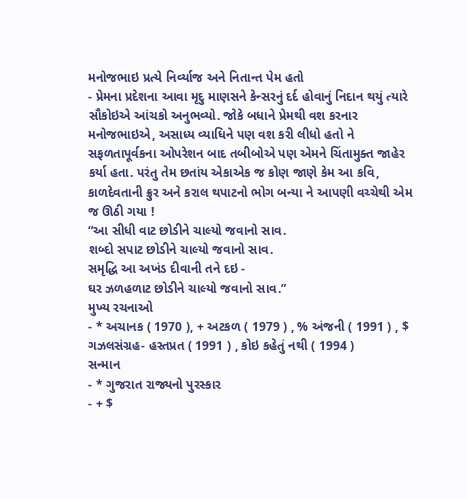મનોજભાઇ પ્રત્યે નિર્વ્યાજ અને નિતાન્ત પેમ હતો
- પ્રેમના પ્રદેશના આવા મૃદુ માણસને કેન્સરનું દર્દ હોવાનું નિદાન થયું ત્યારે સૌકોઇએ આંચકો અનુભવ્યો. જોકે બધાને પ્રેમથી વશ કરનાર મનોજભાઇએ, અસાધ્ય વ્યાધિને પણ વશ કરી લીધો હતો ને સફળતાપૂર્વકના ઓપરેશન બાદ તબીબોએ પણ એમને ચિંતામુક્ત જાહેર કર્યા હતા. પરંતુ તેમ છતાંય એકાએક જ કોણ જાણે કેમ આ કવિ, કાળદેવતાની ક્રુર અને કરાલ થપાટનો ભોગ બન્યા ને આપણી વચ્ચેથી એમ જ ઊઠી ગયા !
“આ સીધી વાટ છોડીને ચાલ્યો જવાનો સાવ.
શબ્દો સપાટ છોડીને ચાલ્યો જવાનો સાવ.
સમૃદ્ધિ આ અખંડ દીવાની તને દઇ -
ઘર ઝળહળાટ છોડીને ચાલ્યો જવાનો સાવ.”
મુખ્ય રચનાઓ
- * અચાનક ( 1970 ), + અટકળ ( 1979 ) , % અંજની ( 1991 ) , $ ગઝલસંગ્રહ- હસ્તપ્રત ( 1991 ) , કોઇ કહેતું નથી ( 1994 )
સન્માન
- * ગુજરાત રાજ્યનો પુરસ્કાર
- + $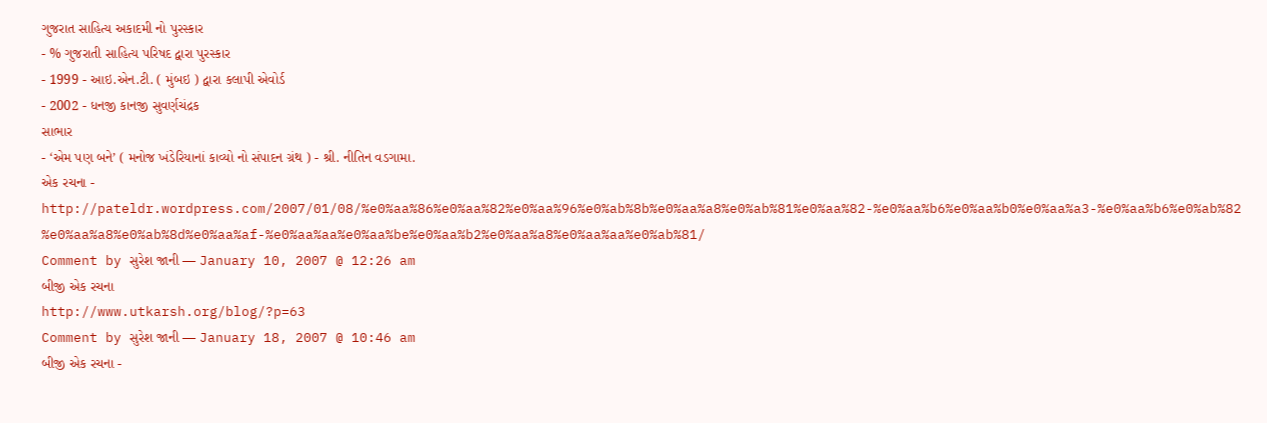ગુજરાત સાહિત્ય અકાદમી નો પુરસ્કાર
- % ગુજરાતી સાહિત્ય પરિષદ દ્વારા પુરસ્કાર
- 1999 - આઇ.એન.ટી. ( મુંબઇ ) દ્વારા કલાપી એવોર્ડ
- 2002 - ધનજી કાનજી સુવર્ણચંદ્રક
સાભાર
- ‘એમ પણ બને’ ( મનોજ ખંડેરિયાનાં કાવ્યો નો સંપાદન ગ્રંથ ) - શ્રી. નીતિન વડગામા.
એક રચના -
http://pateldr.wordpress.com/2007/01/08/%e0%aa%86%e0%aa%82%e0%aa%96%e0%ab%8b%e0%aa%a8%e0%ab%81%e0%aa%82-%e0%aa%b6%e0%aa%b0%e0%aa%a3-%e0%aa%b6%e0%ab%82%e0%aa%a8%e0%ab%8d%e0%aa%af-%e0%aa%aa%e0%aa%be%e0%aa%b2%e0%aa%a8%e0%aa%aa%e0%ab%81/
Comment by સુરેશ જાની — January 10, 2007 @ 12:26 am
બીજી એક રચના
http://www.utkarsh.org/blog/?p=63
Comment by સુરેશ જાની — January 18, 2007 @ 10:46 am
બીજી એક રચના -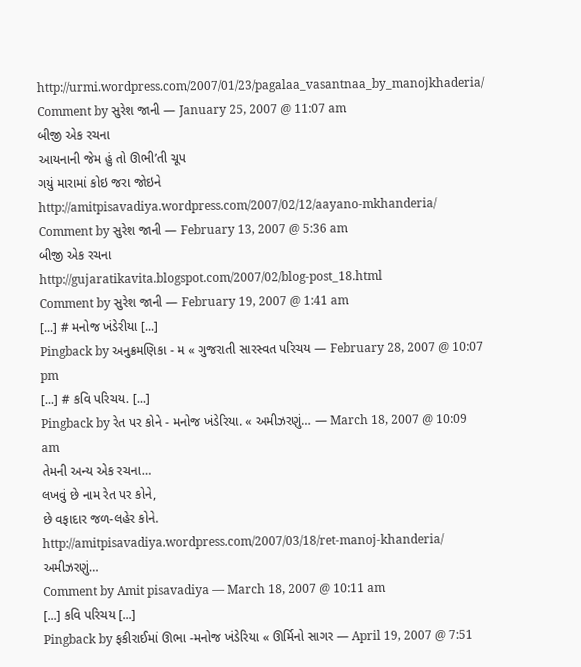http://urmi.wordpress.com/2007/01/23/pagalaa_vasantnaa_by_manojkhaderia/
Comment by સુરેશ જાની — January 25, 2007 @ 11:07 am
બીજી એક રચના
આયનાની જેમ હું તો ઊભી’તી ચૂપ
ગયું મારામાં કોઇ જરા જોઇને
http://amitpisavadiya.wordpress.com/2007/02/12/aayano-mkhanderia/
Comment by સુરેશ જાની — February 13, 2007 @ 5:36 am
બીજી એક રચના
http://gujaratikavita.blogspot.com/2007/02/blog-post_18.html
Comment by સુરેશ જાની — February 19, 2007 @ 1:41 am
[...] # મનોજ ખંડેરીયા [...]
Pingback by અનુક્રમણિકા - મ « ગુજરાતી સારસ્વત પરિચય — February 28, 2007 @ 10:07 pm
[...] # કવિ પરિચય. [...]
Pingback by રેત પર કોને - મનોજ ખંડેરિયા. « અમીઝરણું… — March 18, 2007 @ 10:09 am
તેમની અન્ય એક રચના…
લખવું છે નામ રેત પર કોને,
છે વફાદાર જળ-લહેર કોને.
http://amitpisavadiya.wordpress.com/2007/03/18/ret-manoj-khanderia/
અમીઝરણું…
Comment by Amit pisavadiya — March 18, 2007 @ 10:11 am
[...] કવિ પરિચય [...]
Pingback by ફકીરાઈમાં ઊભા -મનોજ ખંડેરિયા « ઊર્મિનો સાગર — April 19, 2007 @ 7:51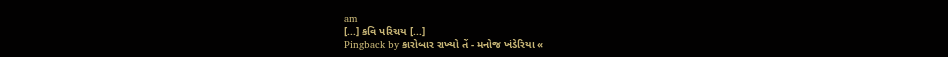am
[...] કવિ પરિચય [...]
Pingback by કારોબાર રાખ્યો તેં - મનોજ ખંડેરિયા «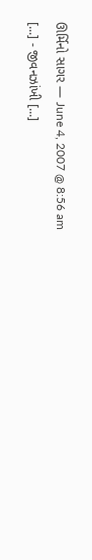ઊર્મિનો સાગર — June 4, 2007 @ 8:56 am
[...] - જીવનઝાંખી [...]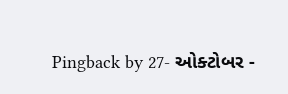Pingback by 27- ઓક્ટોબર -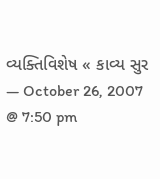વ્યક્તિવિશેષ « કાવ્ય સુર — October 26, 2007 @ 7:50 pm